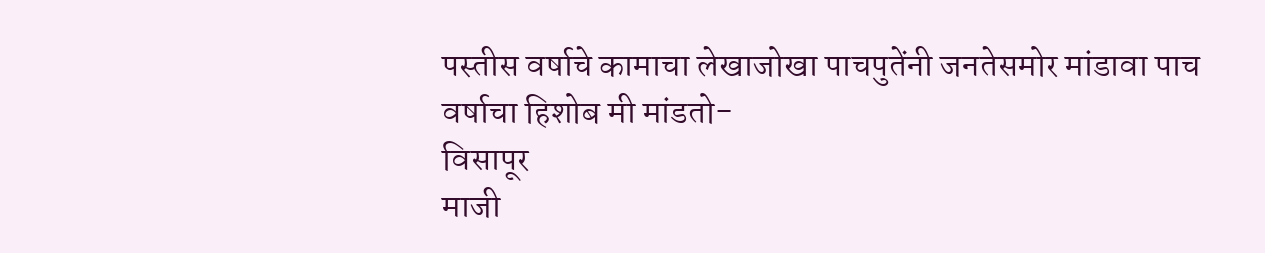पस्तीस वर्षाचे कामाचा लेखाजोखा पाचपुतेंनी जनतेसमोर मांडावा पाच वर्षाचा हिशोब मी मांडतो-
विसापूर
माजी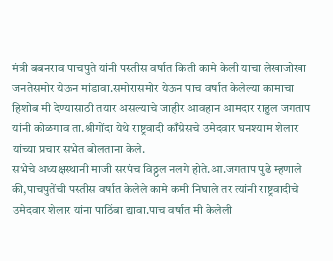मंत्री बबनराव पाचपुते यांनी पस्तीस वर्षात किती कामे केली याचा लेखाजोखा जनतेसमोर येऊन मांडावा.समोरासमोर येऊन पाच वर्षात केलेल्या कामाचा हिशोब मी देण्यासाठी तयार असल्याचे जाहीर आवहान आमदार राहुल जगताप यांनी कोळगाव ता.श्रीगोंदा येथे राष्ट्रवादी काँग्रेसचे उमेदवार घनश्याम शेलार यांच्या प्रचार सभेत बोलताना केले.
सभेचे अध्यक्षस्थानी माजी सरपंच विठ्ठल नलगे होते.आ.जगताप पुढे म्हणाले की,पाचपुतेंची पस्तीस वर्षात केलेले कामे कमी निघाले तर त्यांनी राष्ट्रवादीचे उमेदवार शेलार यांना पाठिंबा द्यावा.पाच वर्षात मी केलेली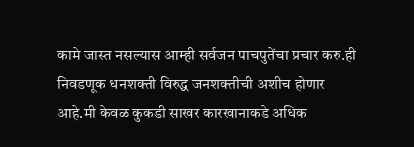कामे जास्त नसल्यास आम्ही सर्वजन पाचपुतेंचा प्रचार करु.ही निवडणूक धनशक्ती विरुद्ध जनशक्तीची अशीच होणार आहे.मी केवळ कुकडी साखर कारखानाकडे अधिक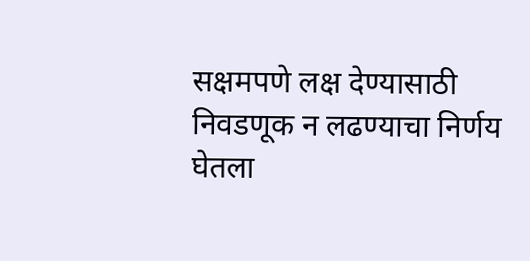सक्षमपणे लक्ष देण्यासाठी निवडणूक न लढण्याचा निर्णय घेतला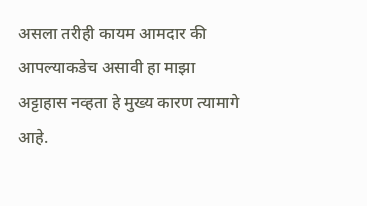असला तरीही कायम आमदार की आपल्याकडेच असावी हा माझा अट्टाहास नव्हता हे मुख्य कारण त्यामागे आहे.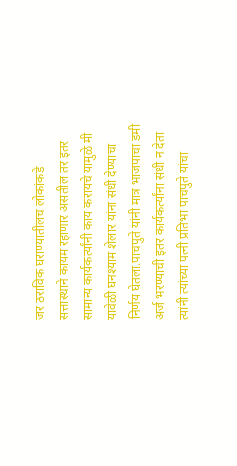जर ठराविक घराण्यातीलच लोकांकडे सत्तास्थाने कायम रहाणार असतील तर इतर सामान्य कार्यकर्त्यांनी काय करायचे यामुळे मी यावेळी घनश्याम शेलार यांना संधी देण्याचा निर्णय घेतला.पाचपुते यांनी मात्र भाजपाचा डमी अर्ज भरण्याची इतर कार्यकर्त्यांना संधी न देता त्यांनी त्यांच्या पत्नी प्रतिभा पाचपुते यांचा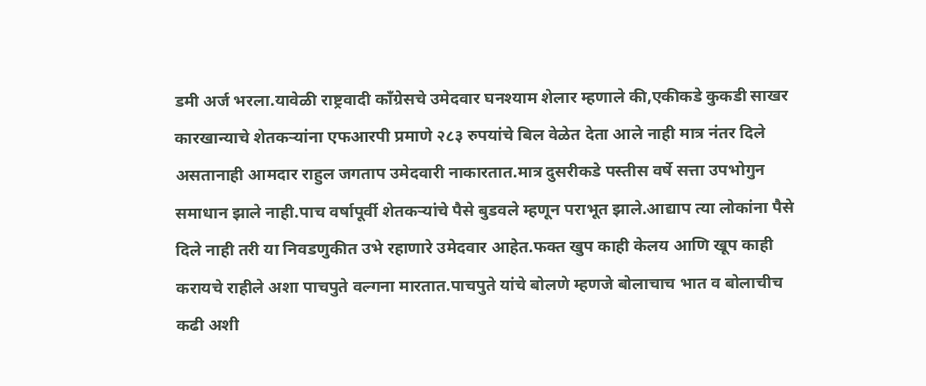डमी अर्ज भरला.यावेळी राष्ट्रवादी काँग्रेसचे उमेदवार घनश्याम शेलार म्हणाले की,एकीकडे कुकडी साखर कारखान्याचे शेतकऱ्यांना एफआरपी प्रमाणे २८३ रुपयांचे बिल वेळेत देता आले नाही मात्र नंतर दिले असतानाही आमदार राहुल जगताप उमेदवारी नाकारतात.मात्र दुसरीकडे पस्तीस वर्षे सत्ता उपभोगुन समाधान झाले नाही.पाच वर्षापूर्वी शेतकऱ्यांचे पैसे बुडवले म्हणून पराभूत झाले.आद्याप त्या लोकांना पैसे दिले नाही तरी या निवडणुकीत उभे रहाणारे उमेदवार आहेत.फक्त खुप काही केलय आणि खूप काही करायचे राहीले अशा पाचपुते वल्गना मारतात.पाचपुते यांचे बोलणे म्हणजे बोलाचाच भात व बोलाचीच कढी अशी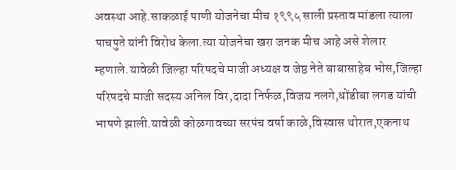अवस्था आहे.साकळाई पाणी योजनेचा मीच १९९५ साली प्रस्ताव मांडला त्याला पाचपुते यांनी विरोध केला.त्या योजनेचा खरा जनक मीच आहे असे शेलार म्हणाले.यावेळी जिल्हा परिषदचे माजी अध्यक्ष व जेष्ठ नेते बाबासाहेब भोस,जिल्हा परिषदचे माजी सदस्य अनिल विर,दादा निर्फळ,विजय नलगे,धोंडीबा लगड यांची भाषणे झाली.यावेळी कोळगावच्या सरपंच वर्षा काळे,विस्वास थोरात,एकनाथ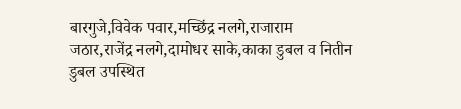बारगुजे,विवेक पवार,मच्छिंद्र नलगे,राजाराम जठार,राजेंद्र नलगे,दामोधर साके,काका डुबल व नितीन डुबल उपस्थित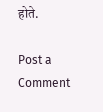होते.

Post a Comment